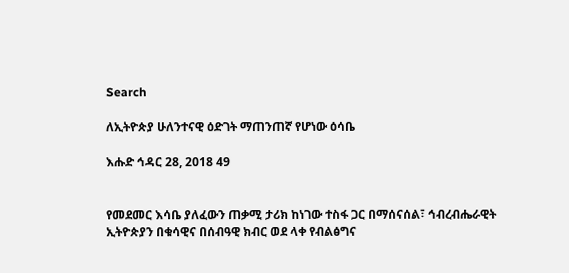Search

ለኢትዮጵያ ሁለንተናዊ ዕድገት ማጠንጠኛ የሆነው ዕሳቤ

እሑድ ኅዳር 28, 2018 49


የመደመር እሳቤ ያለፈውን ጠቃሚ ታሪክ ከነገው ተስፋ ጋር በማሰናሰል፣ ኅብረብሔራዊት ኢትዮጵያን በቁሳዊና በሰብዓዊ ክብር ወደ ላቀ የብልፅግና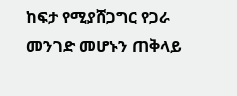ከፍታ የሚያሸጋግር የጋራ መንገድ መሆኑን ጠቅላይ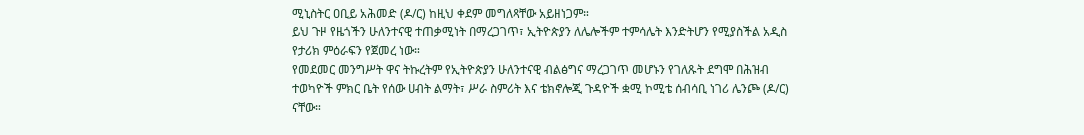ሚኒስትር ዐቢይ አሕመድ (ዶ/ር) ከዚህ ቀደም መግለጻቸው አይዘነጋም።
ይህ ጉዞ የዜጎችን ሁለንተናዊ ተጠቃሚነት በማረጋገጥ፣ ኢትዮጵያን ለሌሎችም ተምሳሌት እንድትሆን የሚያስችል አዲስ የታሪክ ምዕራፍን የጀመረ ነው።
የመደመር መንግሥት ዋና ትኩረትም የኢትዮጵያን ሁለንተናዊ ብልፅግና ማረጋገጥ መሆኑን የገለጹት ደግሞ በሕዝብ ተወካዮች ምክር ቤት የሰው ሀብት ልማት፣ ሥራ ስምሪት እና ቴክኖሎጂ ጉዳዮች ቋሚ ኮሚቴ ሰብሳቢ ነገሪ ሌንጮ (ዶ/ር) ናቸው።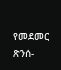የመደመር ጽንሰ-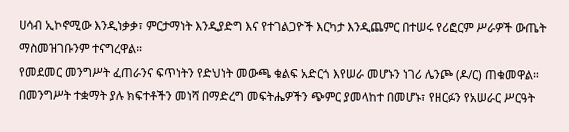ሀሳብ ኢኮኖሚው እንዲነቃቃ፣ ምርታማነት እንዲያድግ እና የተገልጋዮች እርካታ እንዲጨምር በተሠሩ የሪፎርም ሥራዎች ውጤት ማስመዝገቡንም ተናግረዋል።
የመደመር መንግሥት ፈጠራንና ፍጥነትን የድህነት መውጫ ቁልፍ አድርጎ እየሠራ መሆኑን ነገሪ ሌንጮ (ዶ/ር) ጠቁመዋል።
በመንግሥት ተቋማት ያሉ ክፍተቶችን መነሻ በማድረግ መፍትሔዎችን ጭምር ያመላከተ በመሆኑ፣ የዘርፉን የአሠራር ሥርዓት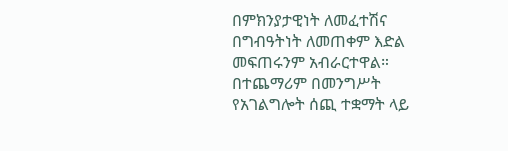በምክንያታዊነት ለመፈተሽና በግብዓትነት ለመጠቀም እድል መፍጠሩንም አብራርተዋል።
በተጨማሪም በመንግሥት የአገልግሎት ሰጪ ተቋማት ላይ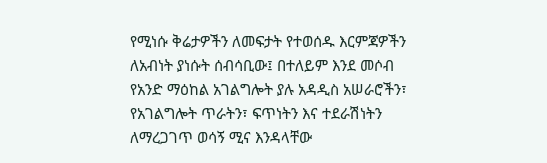የሚነሱ ቅሬታዎችን ለመፍታት የተወሰዱ እርምጃዎችን ለአብነት ያነሱት ሰብሳቢው፤ በተለይም እንደ መሶብ የአንድ ማዕከል አገልግሎት ያሉ አዳዲስ አሠራሮችን፣ የአገልግሎት ጥራትን፣ ፍጥነትን እና ተደራሽነትን ለማረጋገጥ ወሳኝ ሚና እንዳላቸው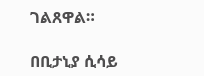ገልጸዋል።

በቢታኒያ ሲሳይ